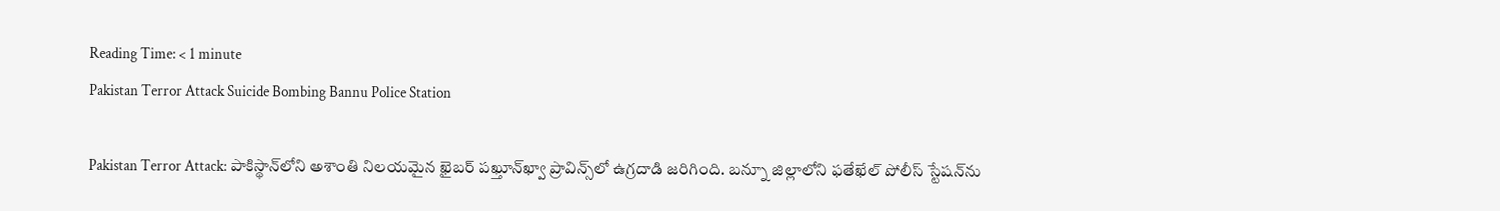Reading Time: < 1 minute
Pakistan Terror Attack Suicide Bombing Bannu Police Station

Pakistan Terror Attack: పాకిస్థాన్‌లోని అశాంతి నిలయమైన ఖైబర్ పఖ్తూన్‌ఖ్వా ప్రావిన్స్‌లో ఉగ్రదాడి జరిగింది. బన్నూ జిల్లాలోని ఫతేఖేల్ పోలీస్ స్టేషన్‌ను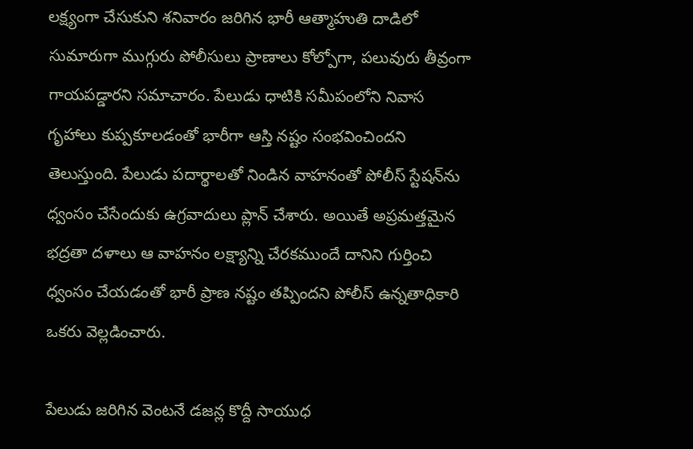లక్ష్యంగా చేసుకుని శనివారం జరిగిన భారీ ఆత్మాహుతి దాడిలో సుమారుగా ముగ్గురు పోలీసులు ప్రాణాలు కోల్పోగా, పలువురు తీవ్రంగా గాయపడ్డారని సమాచారం. పేలుడు ధాటికి సమీపంలోని నివాస గృహాలు కుప్పకూలడంతో భారీగా ఆస్తి నష్టం సంభవించిందని తెలుస్తుంది. పేలుడు పదార్థాలతో నిండిన వాహనంతో పోలీస్ స్టేషన్‌ను ధ్వంసం చేసేందుకు ఉగ్రవాదులు ప్లాన్ చేశారు. అయితే అప్రమత్తమైన భద్రతా దళాలు ఆ వాహనం లక్ష్యాన్ని చేరకముందే దానిని గుర్తించి ధ్వంసం చేయడంతో భారీ ప్రాణ నష్టం తప్పిందని పోలీస్ ఉన్నతాధికారి ఒకరు వెల్లడించారు.

పేలుడు జరిగిన వెంటనే డజన్ల కొద్దీ సాయుధ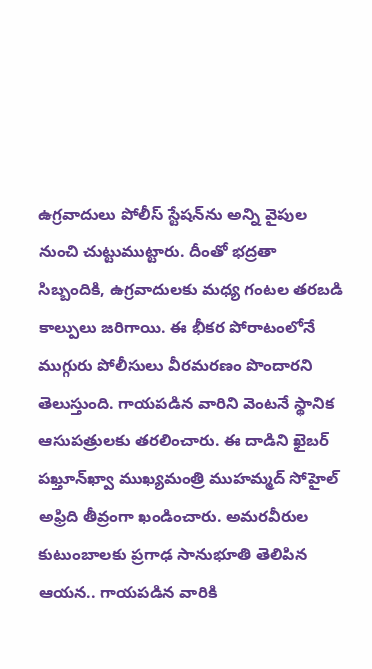ఉగ్రవాదులు పోలీస్ స్టేషన్‌ను అన్ని వైపుల నుంచి చుట్టుముట్టారు. దీంతో భద్రతా సిబ్బందికి, ఉగ్రవాదులకు మధ్య గంటల తరబడి కాల్పులు జరిగాయి. ఈ భీకర పోరాటంలోనే ముగ్గురు పోలీసులు వీరమరణం పొందారని తెలుస్తుంది. గాయపడిన వారిని వెంటనే స్థానిక ఆసుపత్రులకు తరలించారు. ఈ దాడిని ఖైబర్ పఖ్తూన్‌ఖ్వా ముఖ్యమంత్రి ముహమ్మద్ సోహైల్ అఫ్రిది తీవ్రంగా ఖండించారు. అమరవీరుల కుటుంబాలకు ప్రగాఢ సానుభూతి తెలిపిన ఆయన.. గాయపడిన వారికి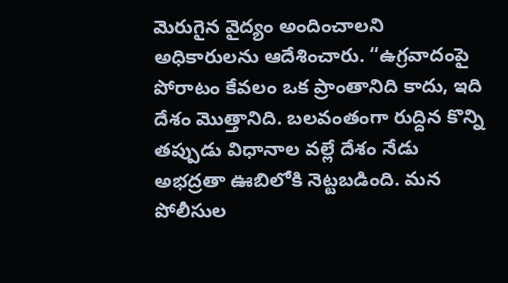మెరుగైన వైద్యం అందించాలని అధికారులను ఆదేశించారు. “ఉగ్రవాదంపై పోరాటం కేవలం ఒక ప్రాంతానిది కాదు, ఇది దేశం మొత్తానిది. బలవంతంగా రుద్దిన కొన్ని తప్పుడు విధానాల వల్లే దేశం నేడు అభద్రతా ఊబిలోకి నెట్టబడింది. మన పోలీసుల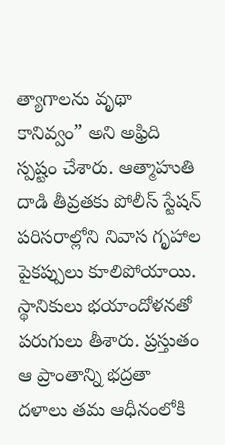త్యాగాలను వృథా కానివ్వం” అని అఫ్రిది స్పష్టం చేశారు. ఆత్మాహుతి దాడి తీవ్రతకు పోలీస్ స్టేషన్ పరిసరాల్లోని నివాస గృహాల పైకప్పులు కూలిపోయాయి. స్థానికులు భయాందోళనతో పరుగులు తీశారు. ప్రస్తుతం ఆ ప్రాంతాన్ని భద్రతా దళాలు తమ ఆధీనంలోకి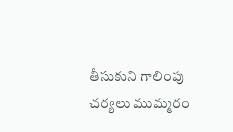తీసుకుని గాలింపు చర్యలు ముమ్మరం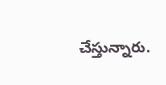చేస్తున్నారు.